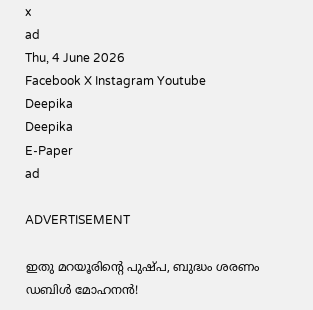x
ad
Thu, 4 June 2026
Facebook X Instagram Youtube
Deepika
Deepika
E-Paper
ad

ADVERTISEMENT

ഇതു മറയൂരിന്‍റെ പുഷ്പ, ബുദ്ധം ശരണം ഡബിള്‍ മോഹനൻ!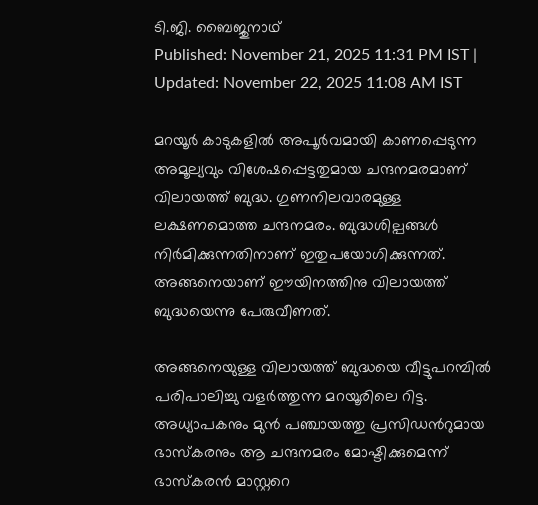ടി.ജി. ബൈജുനാഥ്
Published: November 21, 2025 11:31 PM IST | Updated: November 22, 2025 11:08 AM IST

മറയൂര്‍ കാടുകളില്‍ അപൂര്‍വമായി കാണപ്പെടുന്ന അമൂല്യവും വിശേഷപ്പെട്ടതുമായ ചന്ദനമരമാണ് വിലായത്ത് ബുദ്ധ. ഗുണനിലവാരമുള്ള ലക്ഷണമൊത്ത ചന്ദനമരം. ബുദ്ധശില്പങ്ങള്‍ നിര്‍മിക്കുന്നതിനാണ് ഇതുപയോഗിക്കുന്നത്. അങ്ങനെയാണ് ഈയിനത്തിനു വിലായത്ത് ബുദ്ധയെന്നു പേരുവീണത്.

അങ്ങനെയുള്ള വിലായത്ത് ബുദ്ധയെ വീട്ടുപറമ്പില്‍ പരിപാലിച്ചു വളര്‍ത്തുന്ന മറയൂരിലെ റിട്ട. അധ്യാപകനും മുന്‍ പഞ്ചായത്തു പ്രസിഡന്‍റുമായ ഭാസ്‌കരനും ആ ചന്ദനമരം മോഷ്ടിക്കുമെന്ന് ഭാസ്‌കരന്‍ മാസ്റ്ററെ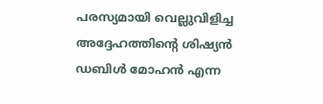പരസ്യമായി വെല്ലുവിളിച്ച അദ്ദേഹത്തിന്‍റെ ശിഷ്യന്‍ ഡബിള്‍ മോഹന്‍ എന്ന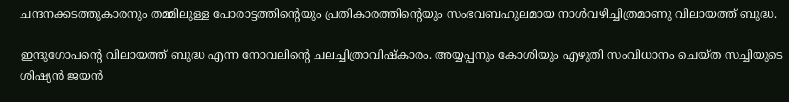ചന്ദനക്കടത്തുകാരനും തമ്മിലുള്ള പോരാട്ടത്തിന്‍റെയും പ്രതികാരത്തിന്‍റെയും സംഭവബഹുലമായ നാള്‍വഴിച്ചിത്രമാണു വിലായത്ത് ബുദ്ധ.

ഇന്ദുഗോപന്‍റെ വിലായത്ത് ബുദ്ധ എന്ന നോവലിന്‍റെ ചലച്ചിത്രാവിഷ്‌കാരം. അയ്യപ്പനും കോശിയും എഴുതി സംവിധാനം ചെയ്ത സച്ചിയുടെ ശിഷ്യന്‍ ജയന്‍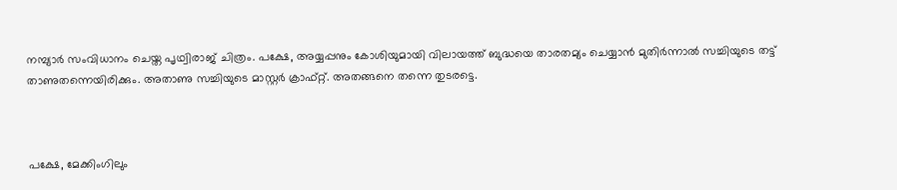നമ്പ്യാര്‍ സംവിധാനം ചെയ്ത പൃഥ്വിരാജ് ചിത്രം. പക്ഷേ, അയ്യപ്പനും കോശിയുമായി വിലായത്ത് ബുദ്ധയെ താരതമ്യം ചെയ്യാന്‍ മുതിര്‍ന്നാല്‍ സച്ചിയുടെ തട്ട് താണുതന്നെയിരിക്കും. അതാണു സച്ചിയുടെ മാസ്റ്റര്‍ ക്രാഫ്റ്റ്. അതങ്ങനെ തന്നെ തുടരട്ടെ.



പക്ഷേ, മേക്കിംഗിലും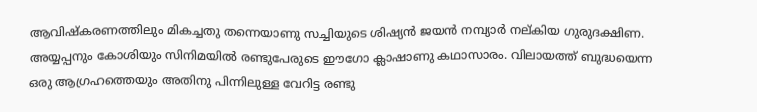ആവിഷ്‌കരണത്തിലും മികച്ചതു തന്നെയാണു സച്ചിയുടെ ശിഷ്യന്‍ ജയന്‍ നമ്പ്യാര്‍ നല്കിയ ഗുരുദക്ഷിണ. അയ്യപ്പനും കോശിയും സിനിമയില്‍ രണ്ടുപേരുടെ ഈഗോ ക്ലാഷാണു കഥാസാരം. വിലായത്ത് ബുദ്ധയെന്ന ഒരു ആഗ്രഹത്തെയും അതിനു പിന്നിലുള്ള വേറിട്ട രണ്ടു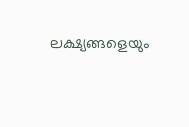ലക്ഷ്യങ്ങളെയും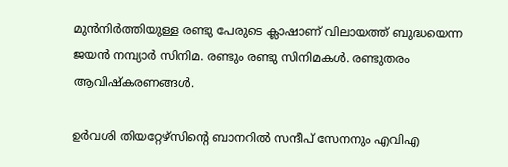മുന്‍നിര്‍ത്തിയുള്ള രണ്ടു പേരുടെ ക്ലാഷാണ് വിലായത്ത് ബുദ്ധയെന്ന ജയന്‍ നമ്പ്യാര്‍ സിനിമ. രണ്ടും രണ്ടു സിനിമകൾ. രണ്ടുതരം ആവിഷ്കരണങ്ങൾ.

ഉര്‍വശി തിയറ്റേഴ്‌സിന്‍റെ ബാനറില്‍ സന്ദീപ് സേനനും എവിഎ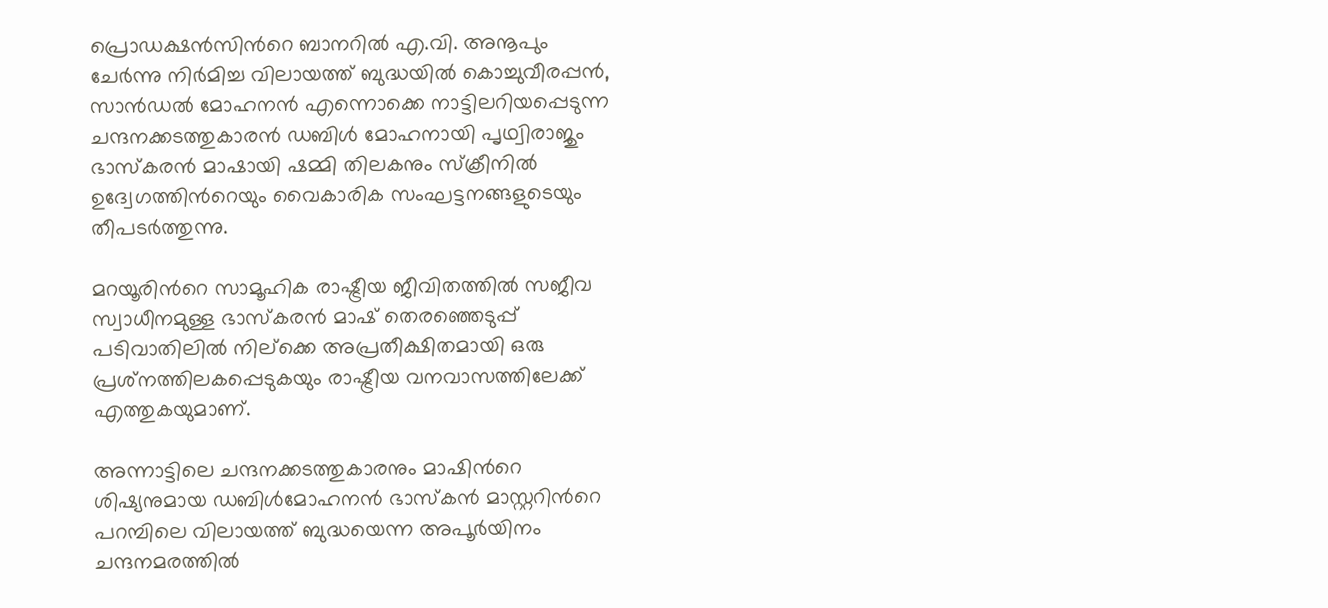പ്രൊഡക്ഷന്‍സിന്‍റെ ബാനറില്‍ എ.വി. അനൂപും ചേര്‍ന്നു നിര്‍മിച്ച വിലായത്ത് ബുദ്ധയില്‍ കൊച്ചുവീരപ്പന്‍, സാന്‍ഡല്‍ മോഹനന്‍ എന്നൊക്കെ നാട്ടിലറിയപ്പെടുന്ന ചന്ദനക്കടത്തുകാരന്‍ ഡബിള്‍ മോഹനായി പൃഥ്വിരാജും ഭാസ്‌കരന്‍ മാഷായി ഷമ്മി തിലകനും സ്‌ക്രീനില്‍ ഉദ്വേഗത്തിന്‍റെയും വൈകാരിക സംഘട്ടനങ്ങളുടെയും തീപടര്‍ത്തുന്നു.

മറയൂരിന്‍റെ സാമൂഹിക രാഷ്ട്രീയ ജീവിതത്തില്‍ സജീവ സ്വാധീനമുള്ള ഭാസ്‌കരന്‍ മാഷ് തെരഞ്ഞെടുപ്പ് പടിവാതിലില്‍ നില്‌ക്കെ അപ്രതീക്ഷിതമായി ഒരു പ്രശ്‌നത്തിലകപ്പെടുകയും രാഷ്ട്രീയ വനവാസത്തിലേക്ക് എത്തുകയുമാണ്.

അന്നാട്ടിലെ ചന്ദനക്കടത്തുകാരനും മാഷിന്‍റെ ശിഷ്യനുമായ ഡബിള്‍മോഹനന്‍ ഭാസ്‌കന്‍ മാസ്റ്ററിന്‍റെ പറമ്പിലെ വിലായത്ത് ബുദ്ധയെന്ന അപൂര്‍യിനം ചന്ദനമരത്തില്‍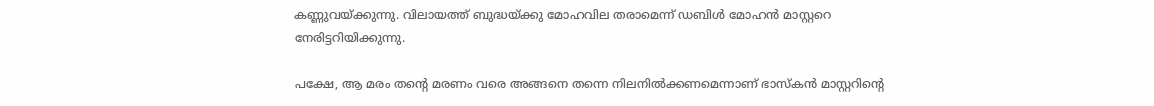കണ്ണുവയ്ക്കുന്നു. വിലായത്ത് ബുദ്ധയ്ക്കു മോഹവില തരാമെന്ന് ഡബിള്‍ മോഹന്‍ മാസ്റ്ററെ നേരിട്ടറിയിക്കുന്നു.

പക്ഷേ, ആ മരം തന്‍റെ മരണം വരെ അങ്ങനെ തന്നെ നിലനില്‍ക്കണമെന്നാണ് ഭാസ്‌കന്‍ മാസ്റ്ററിന്‍റെ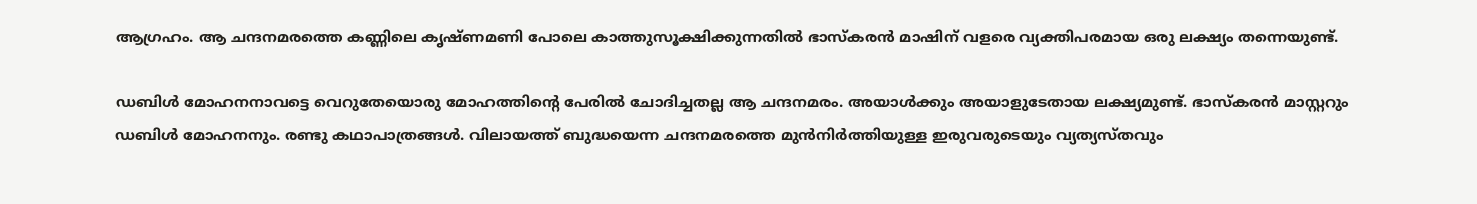ആഗ്രഹം. ആ ചന്ദനമരത്തെ കണ്ണിലെ കൃഷ്ണമണി പോലെ കാത്തുസൂക്ഷിക്കുന്നതില്‍ ഭാസ്‌കരന്‍ മാഷിന് വളരെ വ്യക്തിപരമായ ഒരു ലക്ഷ്യം തന്നെയുണ്ട്.

ഡബിള്‍ മോഹനനാവട്ടെ വെറുതേയൊരു മോഹത്തിന്‍റെ പേരില്‍ ചോദിച്ചതല്ല ആ ചന്ദനമരം. അയാള്‍ക്കും അയാളുടേതായ ലക്ഷ്യമുണ്ട്. ഭാസ്‌കരന്‍ മാസ്റ്ററും ഡബിള്‍ മോഹനനും. രണ്ടു കഥാപാത്രങ്ങള്‍. വിലായത്ത് ബുദ്ധയെന്ന ചന്ദനമരത്തെ മുന്‍നിര്‍ത്തിയുള്ള ഇരുവരുടെയും വ്യത്യസ്തവും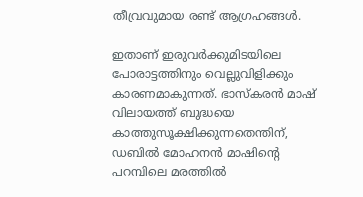തീവ്രവുമായ രണ്ട് ആഗ്രഹങ്ങള്‍.

ഇതാണ് ഇരുവര്‍ക്കുമിടയിലെ പോരാട്ടത്തിനും വെല്ലുവിളിക്കും കാരണമാകുന്നത്. ഭാസ്‌കരന്‍ മാഷ് വിലായത്ത് ബുദ്ധയെ കാത്തുസൂക്ഷിക്കുന്നതെന്തിന്, ഡബില്‍ മോഹനന്‍ മാഷിന്‍റെ പറമ്പിലെ മരത്തില്‍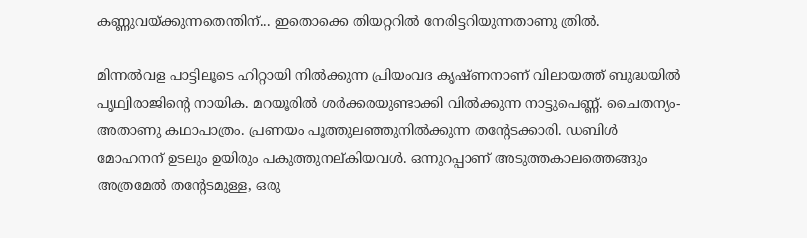കണ്ണുവയ്ക്കുന്നതെന്തിന്... ഇതൊക്കെ തിയറ്ററില്‍ നേരിട്ടറിയുന്നതാണു ത്രില്‍.

മിന്നല്‍വള പാട്ടിലൂടെ ഹിറ്റായി നിൽക്കുന്ന പ്രിയംവദ കൃഷ്ണനാണ് വിലായത്ത് ബുദ്ധയില്‍ പൃഥ്വിരാജിന്‍റെ നായിക. മറയൂരില്‍ ശര്‍ക്കരയുണ്ടാക്കി വില്‍ക്കുന്ന നാട്ടുപെണ്ണ്. ചൈതന്യം- അതാണു കഥാപാത്രം. പ്രണയം പൂത്തുലഞ്ഞുനില്‍ക്കുന്ന തന്‍റേടക്കാരി. ഡബിള്‍ മോഹനന് ഉടലും ഉയിരും പകുത്തുനല്കിയവള്‍. ഒന്നുറപ്പാണ് അടുത്തകാലത്തെങ്ങും അത്രമേല്‍ തന്‍റേടമുള്ള, ഒരു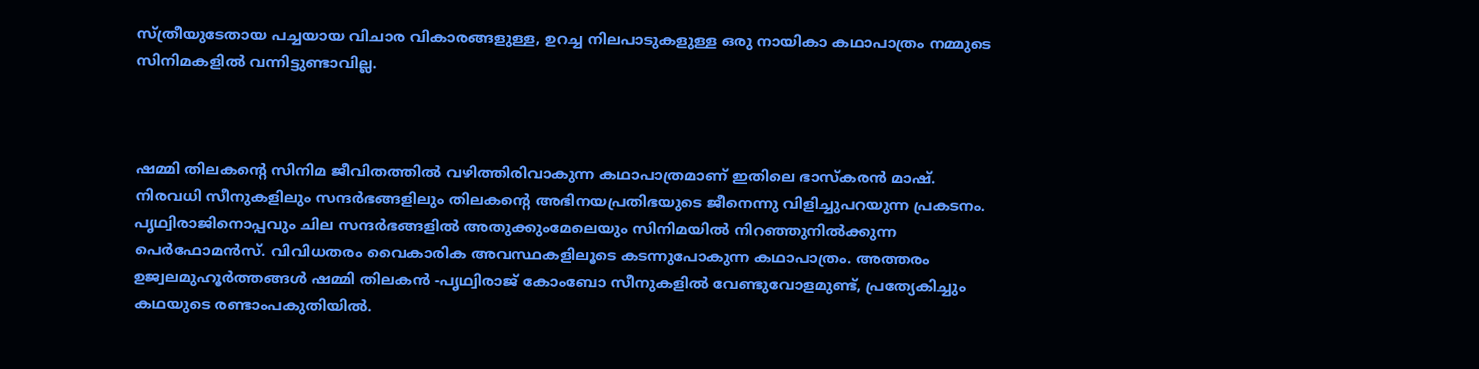സ്ത്രീയുടേതായ പച്ചയായ വിചാര വികാരങ്ങളുള്ള, ഉറച്ച നിലപാടുകളുള്ള ഒരു നായികാ കഥാപാത്രം നമ്മുടെ സിനിമകളില്‍ വന്നിട്ടുണ്ടാവില്ല.



ഷമ്മി തിലകന്‍റെ സിനിമ ജീവിതത്തില്‍ വഴിത്തിരിവാകുന്ന കഥാപാത്രമാണ് ഇതിലെ ഭാസ്‌കരന്‍ മാഷ്. നിരവധി സീനുകളിലും സന്ദര്‍ഭങ്ങളിലും തിലകന്‍റെ അഭിനയപ്രതിഭയുടെ ജീനെന്നു വിളിച്ചുപറയുന്ന പ്രകടനം. പൃഥ്വിരാജിനൊപ്പവും ചില സന്ദര്‍ഭങ്ങളില്‍ അതുക്കുംമേലെയും സിനിമയില്‍ നിറഞ്ഞുനില്‍ക്കുന്ന പെര്‍ഫോമന്‍സ്. വിവിധതരം വൈകാരിക അവസ്ഥകളിലൂടെ കടന്നുപോകുന്ന കഥാപാത്രം. അത്തരം ഉജ്വലമുഹൂര്‍ത്തങ്ങള്‍ ഷമ്മി തിലകന്‍ -പൃഥ്വിരാജ് കോംബോ സീനുകളില്‍ വേണ്ടുവോളമുണ്ട്, പ്രത്യേകിച്ചും കഥയുടെ രണ്ടാംപകുതിയില്‍.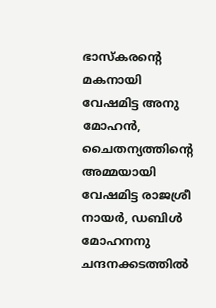ഭാസ്‌കരന്‍റെ മകനായി വേഷമിട്ട അനു മോഹന്‍, ചൈതന്യത്തിന്‍റെ അമ്മയായി വേഷമിട്ട രാജശ്രീ നായര്‍, ഡബിള്‍ മോഹനനു ചന്ദനക്കടത്തില്‍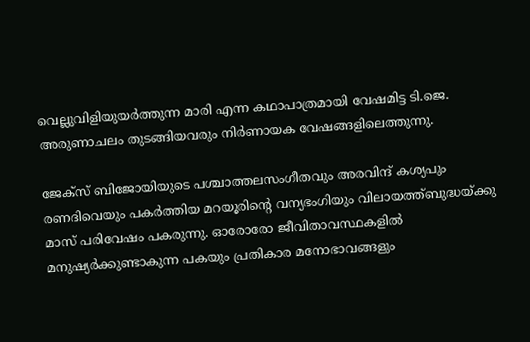വെല്ലുവിളിയുയര്‍ത്തുന്ന മാരി എന്ന കഥാപാത്രമായി വേഷമിട്ട ടി.ജെ. അരുണാചലം തുടങ്ങിയവരും നിര്‍ണായക വേഷങ്ങളിലെത്തുന്നു.

ജേക്‌സ് ബിജോയിയുടെ പശ്ചാത്തലസംഗീതവും അരവിന്ദ് കശ്യപും രണദിവെയും പകര്‍ത്തിയ മറയൂരിന്‍റെ വന്യഭംഗിയും വിലായത്ത്ബുദ്ധയ്ക്കു മാസ് പരിവേഷം പകരുന്നു. ഓരോരോ ജീവിതാവസ്ഥകളില്‍ മനുഷ്യര്‍ക്കുണ്ടാകുന്ന പകയും പ്രതികാര മനോഭാവങ്ങളും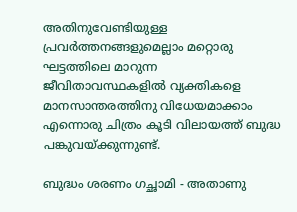അതിനുവേണ്ടിയുള്ള പ്രവര്‍ത്തനങ്ങളുമെല്ലാം മറ്റൊരു ഘട്ടത്തിലെ മാറുന്ന ജീവിതാവസ്ഥകളില്‍ വ്യക്തികളെ മാനസാന്തരത്തിനു വിധേയമാക്കാം എന്നൊരു ചിത്രം കൂടി വിലായത്ത് ബുദ്ധ പങ്കുവയ്ക്കുന്നുണ്ട്.

ബുദ്ധം ശരണം ഗച്ഛാമി - അതാണു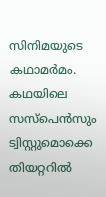സിനിമയുടെ കഥാമർമം. കഥയിലെ സസ്പെൻസും ട്വിസ്റ്റുമൊക്കെ തിയറ്ററിൽ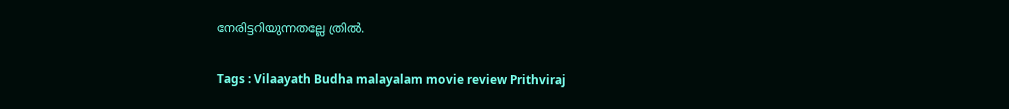നേരിട്ടറിയുന്നതല്ലേ ത്രിൽ.

Tags : Vilaayath Budha malayalam movie review Prithviraj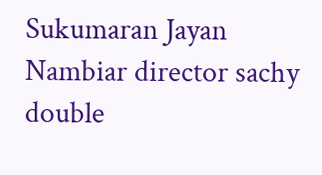Sukumaran Jayan Nambiar director sachy double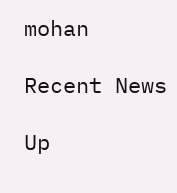mohan

Recent News

Up